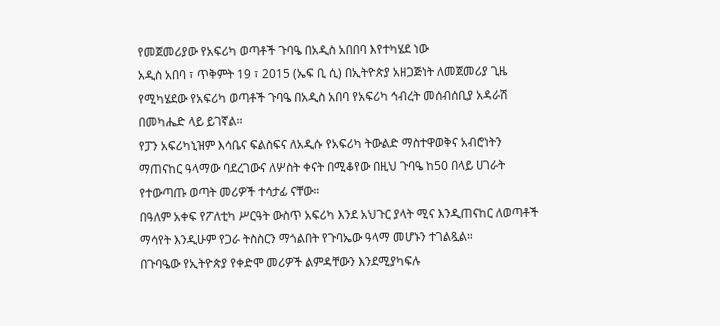የመጀመሪያው የአፍሪካ ወጣቶች ጉባዔ በአዲስ አበበባ እየተካሄደ ነው
አዲስ አበባ ፣ ጥቅምት 19 ፣ 2015 (ኤፍ ቢ ሲ) በኢትዮጵያ አዘጋጅነት ለመጀመሪያ ጊዜ የሚካሄደው የአፍሪካ ወጣቶች ጉባዔ በአዲስ አበባ የአፍሪካ ኅብረት መሰብሰቢያ አዳራሽ በመካሔድ ላይ ይገኛል።
የፓን አፍሪካኒዝም እሳቤና ፍልስፍና ለአዲሱ የአፍሪካ ትውልድ ማስተዋወቅና አብሮነትን ማጠናከር ዓላማው ባደረገውና ለሦስት ቀናት በሚቆየው በዚህ ጉባዔ ከ50 በላይ ሀገራት የተውጣጡ ወጣት መሪዎች ተሳታፊ ናቸው።
በዓለም አቀፍ የፖለቲካ ሥርዓት ውስጥ አፍሪካ እንደ አህጉር ያላት ሚና እንዲጠናከር ለወጣቶች ማሳየት እንዲሁም የጋራ ትስስርን ማጎልበት የጉባኤው ዓላማ መሆኑን ተገልጿል።
በጉባዔው የኢትዮጵያ የቀድሞ መሪዎች ልምዳቸውን እንደሚያካፍሉ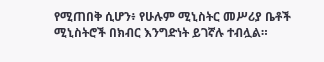የሚጠበቅ ሲሆን፥ የሁሉም ሚኒስትር መሥሪያ ቤቶች ሚኒስትሮች በክብር እንግድነት ይገኛሉ ተብሏል።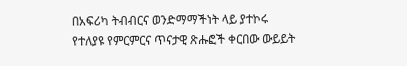በአፍሪካ ትብብርና ወንድማማችነት ላይ ያተኮሩ የተለያዩ የምርምርና ጥናታዊ ጽሑፎች ቀርበው ውይይት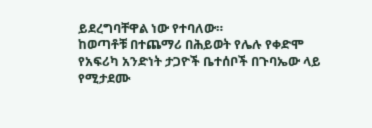ይደረግባቸዋል ነው የተባለው።
ከወጣቶቹ በተጨማሪ በሕይወት የሌሉ የቀድሞ የአፍሪካ አንድነት ታጋዮች ቤተሰቦች በጉባኤው ላይ የሚታደሙ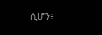ሲሆን፥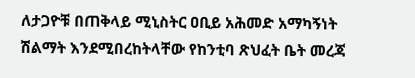ለታጋዮቹ በጠቅላይ ሚኒስትር ዐቢይ አሕመድ አማካኝነት ሽልማት እንደሚበረከትላቸው የከንቲባ ጽህፈት ቤት መረጃ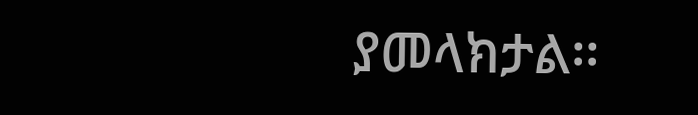ያመላክታል፡፡